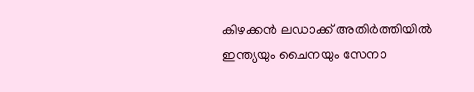കിഴക്കന്‍ ലഡാക്ക് അതിർത്തിയിൽ ഇന്ത്യയും ചൈനയും സേനാ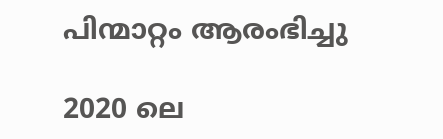പിന്മാറ്റം ആരംഭിച്ചു

2020 ലെ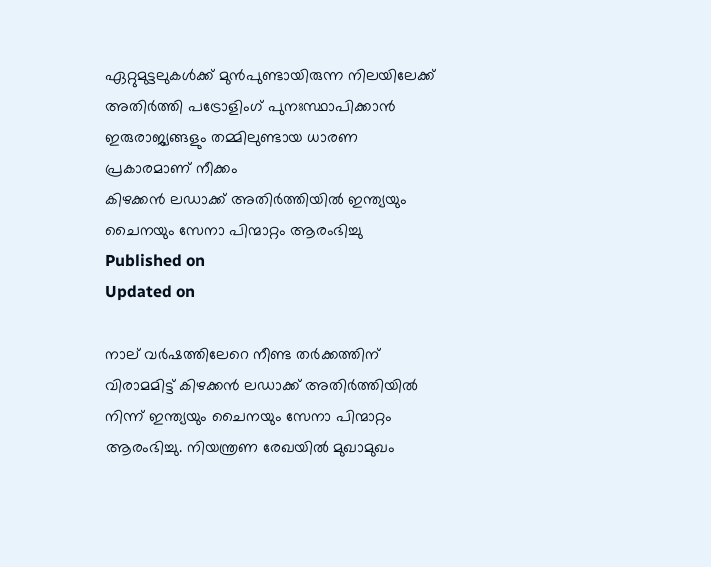ഏറ്റുമുട്ടലുകള്‍ക്ക് മുന്‍പുണ്ടായിരുന്ന നിലയിലേക്ക് അതിർത്തി പട്രോളിംഗ് പുനഃസ്ഥാപിക്കാന്‍ ഇരുരാജ്യങ്ങളും തമ്മിലുണ്ടായ ധാരണ പ്രകാരമാണ് നീക്കം
കിഴക്കന്‍ ലഡാക്ക് അതിർത്തിയിൽ ഇന്ത്യയും ചൈനയും സേനാ പിന്മാറ്റം ആരംഭിച്ചു
Published on
Updated on

നാല് വർഷത്തിലേറെ നീണ്ട തർക്കത്തിന് വിരാമമിട്ട് കിഴക്കന്‍ ലഡാക്ക് അതിർത്തിയില്‍ നിന്ന് ഇന്ത്യയും ചൈനയും സേനാ പിന്മാറ്റം ആരംഭിച്ചു. നിയന്ത്രണ രേഖയില്‍ മുഖാമുഖം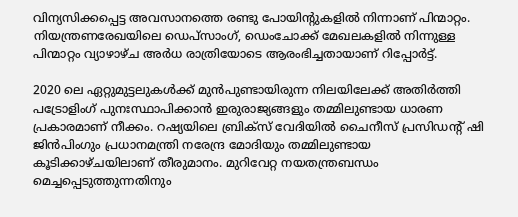വിന്യസിക്കപ്പെട്ട അവസാനത്തെ രണ്ടു പോയിന്‍റുകളില്‍ നിന്നാണ് പിന്മാറ്റം. നിയന്ത്രണരേഖയിലെ ഡെപ്‌സാംഗ്, ഡെംചോക്ക് മേഖലകളില്‍ നിന്നുള്ള പിന്മാറ്റം വ്യാഴാഴ്ച അർധ രാത്രിയോടെ ആരംഭിച്ചതായാണ് റിപ്പോർട്ട്.

2020 ലെ ഏറ്റുമുട്ടലുകള്‍ക്ക് മുന്‍പുണ്ടായിരുന്ന നിലയിലേക്ക് അതിർത്തി പട്രോളിംഗ് പുനഃസ്ഥാപിക്കാന്‍ ഇരുരാജ്യങ്ങളും തമ്മിലുണ്ടായ ധാരണ പ്രകാരമാണ് നീക്കം. റഷ്യയിലെ ബ്രിക്‌സ് വേദിയില്‍ ചൈനീസ് പ്രസിഡൻ്റ് ഷി ജിൻപിംഗും പ്രധാനമന്ത്രി നരേന്ദ്ര മോദിയും തമ്മിലുണ്ടായ കൂടിക്കാഴ്ചയിലാണ് തീരുമാനം. മുറിവേറ്റ നയതന്ത്രബന്ധം മെച്ചപ്പെടുത്തുന്നതിനും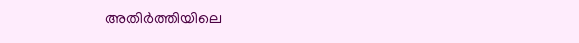അതിർത്തിയിലെ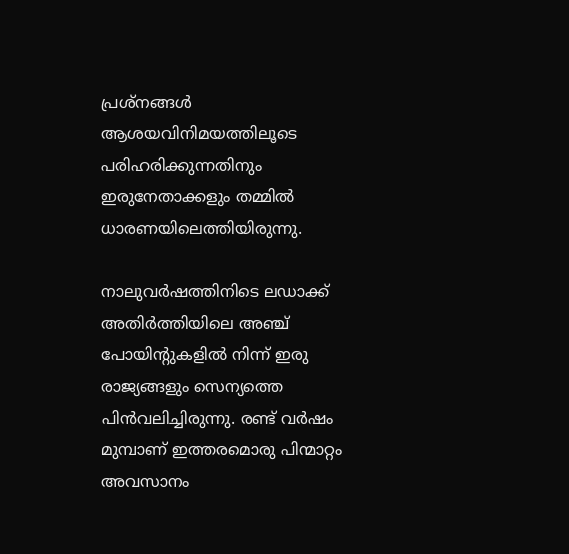പ്രശ്നങ്ങള്‍ ആശയവിനിമയത്തിലൂടെ പരിഹരിക്കുന്നതിനും ഇരുനേതാക്കളും തമ്മില്‍ ധാരണയിലെത്തിയിരുന്നു.

നാലുവർഷത്തിനിടെ ലഡാക്ക് അതിർത്തിയിലെ അഞ്ച് പോയിൻ്റുകളിൽ നിന്ന് ഇരു രാജ്യങ്ങളും സെന്യത്തെ പിൻവലിച്ചിരുന്നു. രണ്ട് വർഷം മുമ്പാണ് ഇത്തരമൊരു പിന്മാറ്റം അവസാനം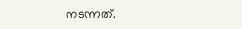നടന്നത്.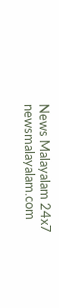News Malayalam 24x7
newsmalayalam.com